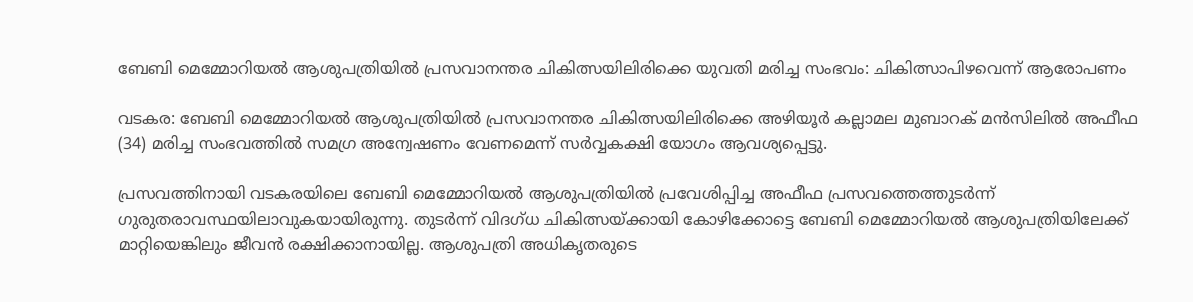ബേബി മെമ്മോറിയൽ ആശുപത്രിയിൽ പ്രസവാനന്തര ചികിത്സയിലിരിക്കെ യുവതി മരിച്ച സംഭവം: ചികിത്സാപിഴവെന്ന് ആരോപണം

വടകര: ബേബി മെമ്മോറിയൽ ആശുപത്രിയിൽ പ്രസവാനന്തര ചികിത്സയിലിരിക്കെ അഴിയൂർ കല്ലാമല മുബാറക് മൻസിലിൽ അഫീഫ (34) മരിച്ച സംഭവത്തിൽ സമഗ്ര അന്വേഷണം വേണമെന്ന് സർവ്വകക്ഷി യോഗം ആവശ്യപ്പെട്ടു.

പ്രസവത്തിനായി വടകരയിലെ ബേബി മെമ്മോറിയൽ ആശുപത്രിയിൽ പ്രവേശിപ്പിച്ച അഫീഫ പ്രസവത്തെത്തുടർന്ന് ഗുരുതരാവസ്ഥയിലാവുകയായിരുന്നു. തുടർന്ന് വിദഗ്ധ ചികിത്സയ്ക്കായി കോഴിക്കോട്ടെ ബേബി മെമ്മോറിയൽ ആശുപത്രിയിലേക്ക് മാറ്റിയെങ്കിലും ജീവൻ രക്ഷിക്കാനായില്ല. ആശുപത്രി അധികൃതരുടെ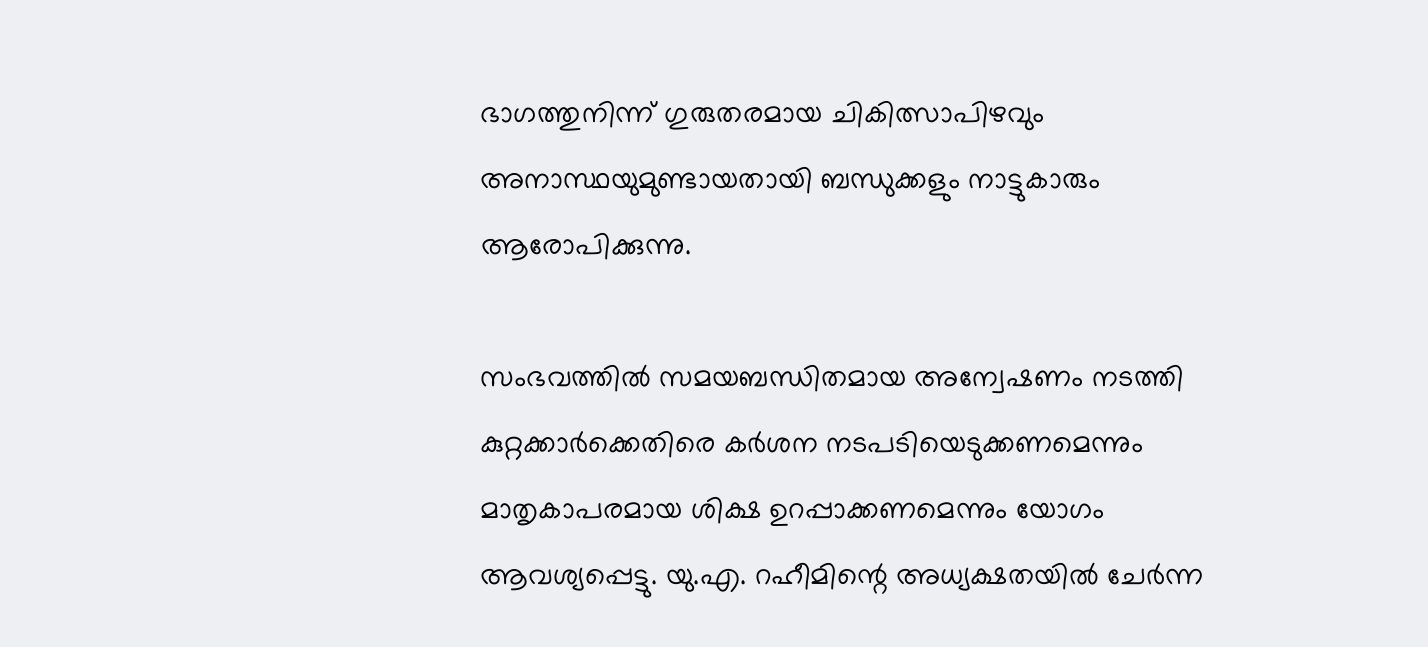ഭാഗത്തുനിന്ന് ഗുരുതരമായ ചികിത്സാപിഴവും അനാസ്ഥയുമുണ്ടായതായി ബന്ധുക്കളും നാട്ടുകാരും ആരോപിക്കുന്നു.

സംഭവത്തിൽ സമയബന്ധിതമായ അന്വേഷണം നടത്തി കുറ്റക്കാർക്കെതിരെ കർശന നടപടിയെടുക്കണമെന്നും മാതൃകാപരമായ ശിക്ഷ ഉറപ്പാക്കണമെന്നും യോഗം ആവശ്യപ്പെട്ടു. യു.എ. റഹീമിന്റെ അധ്യക്ഷതയിൽ ചേർന്ന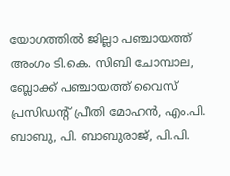യോഗത്തിൽ ജില്ലാ പഞ്ചായത്ത് അംഗം ടി.കെ. സിബി ചോമ്പാല, ബ്ലോക്ക് പഞ്ചായത്ത് വൈസ് പ്രസിഡന്റ് പ്രീതി മോഹൻ, എം.പി. ബാബു, പി. ബാബുരാജ്, പി.പി.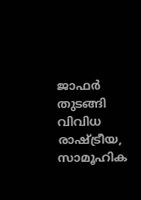ജാഫർ തുടങ്ങി വിവിധ രാഷ്ട്രീയ, സാമൂഹിക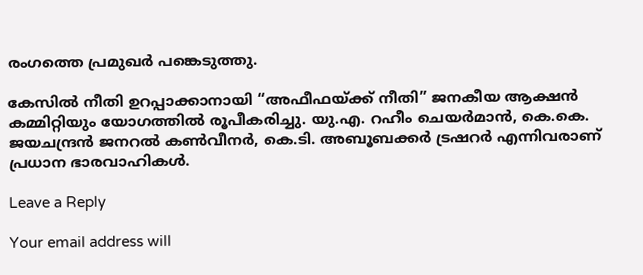രംഗത്തെ പ്രമുഖർ പങ്കെടുത്തു.

കേസിൽ നീതി ഉറപ്പാക്കാനായി “അഫീഫയ്ക്ക് നീതി” ജനകീയ ആക്ഷൻ കമ്മിറ്റിയും യോഗത്തിൽ രൂപീകരിച്ചു. യു.എ. റഹീം ചെയർമാൻ, കെ.കെ. ജയചന്ദ്രൻ ജനറൽ കൺവീനർ, കെ.ടി. അബൂബക്കർ ട്രഷറർ എന്നിവരാണ് പ്രധാന ഭാരവാഹികൾ.

Leave a Reply

Your email address will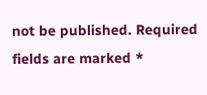not be published. Required fields are marked *